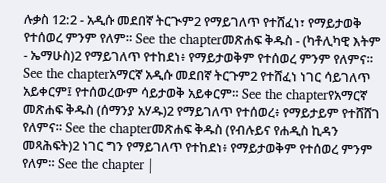ሉቃስ 12:2 - አዲሱ መደበኛ ትርጒም2 የማይገለጥ የተሸፈነ፣ የማይታወቅ የተሰወረ ምንም የለም። See the chapterመጽሐፍ ቅዱስ - (ካቶሊካዊ እትም - ኤማሁስ)2 የማይገለጥ የተከደነ፥ የማይታወቅም የተሰወረ ምንም የለምና። See the chapterአማርኛ አዲሱ መደበኛ ትርጉም2 የተሸፈነ ነገር ሳይገለጥ አይቀርም፤ የተሰወረውም ሳይታወቅ አይቀርም። See the chapterየአማርኛ መጽሐፍ ቅዱስ (ሰማንያ አሃዱ)2 የማይገለጥ የተሰወረ፥ የማይታይም የተሸሸገ የለምና። See the chapterመጽሐፍ ቅዱስ (የብሉይና የሐዲስ ኪዳን መጻሕፍት)2 ነገር ግን የማይገለጥ የተከደነ፥ የማይታወቅም የተሰወረ ምንም የለም። See the chapter |